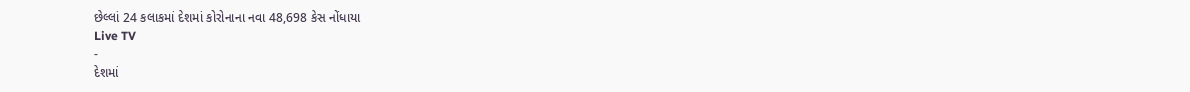છેલ્લાં 24 કલાકમાં દેશમાં કોરોનાના નવા 48,698 કેસ નોંધાયા
Live TV
-
દેશમાં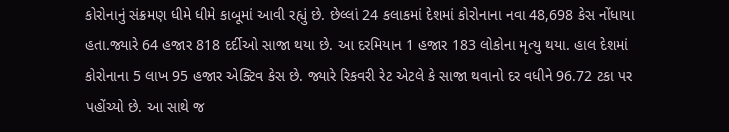કોરોનાનું સંક્રમણ ધીમે ધીમે કાબૂમાં આવી રહ્યું છે. છેલ્લાં 24 કલાકમાં દેશમાં કોરોનાના નવા 48,698 કેસ નોંધાયા હતા.જ્યારે 64 હજાર 818 દર્દીઓ સાજા થયા છે. આ દરમિયાન 1 હજાર 183 લોકોના મૃત્યુ થયા. હાલ દેશમાં કોરોનાના 5 લાખ 95 હજાર એક્ટિવ કેસ છે. જ્યારે રિકવરી રેટ એટલે કે સાજા થવાનો દર વધીને 96.72 ટકા પર પહોંચ્યો છે. આ સાથે જ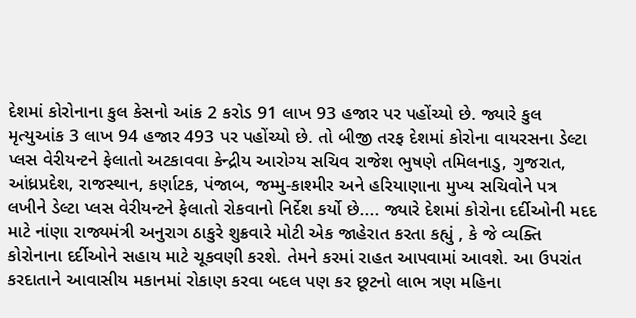દેશમાં કોરોનાના કુલ કેસનો આંક 2 કરોડ 91 લાખ 93 હજાર પર પહોંચ્યો છે. જ્યારે કુલ મૃત્યુઆંક 3 લાખ 94 હજાર 493 પર પહોંચ્યો છે. તો બીજી તરફ દેશમાં કોરોના વાયરસના ડેલ્ટા પ્લસ વેરીયન્ટને ફેલાતો અટકાવવા કેન્દ્રીય આરોગ્ય સચિવ રાજેશ ભુષણે તમિલનાડુ, ગુજરાત, આંધ્રપ્રદેશ, રાજસ્થાન, કર્ણાટક, પંજાબ, જમ્મુ-કાશ્મીર અને હરિયાણાના મુખ્ય સચિવોને પત્ર લખીને ડેલ્ટા પ્લસ વેરીયન્ટને ફેલાતો રોકવાનો નિર્દેશ કર્યો છે.... જ્યારે દેશમાં કોરોના દર્દીઓની મદદ માટે નાંણા રાજ્યમંત્રી અનુરાગ ઠાકુરે શુક્રવારે મોટી એક જાહેરાત કરતા કહ્યું , કે જે વ્યક્તિ કોરોનાના દર્દીઓને સહાય માટે ચૂકવણી કરશે. તેમને કરમાં રાહત આપવામાં આવશે. આ ઉપરાંત કરદાતાને આવાસીય મકાનમાં રોકાણ કરવા બદલ પણ કર છૂટનો લાભ ત્રણ મહિના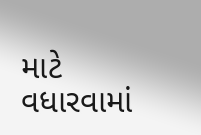માટે વધારવામાં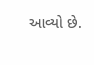આવ્યો છે.